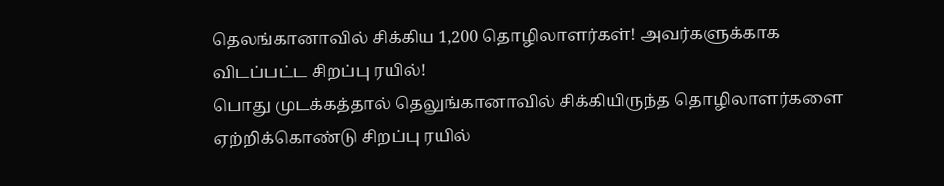தெலங்கானாவில் சிக்கிய 1,200 தொழிலாளர்கள்! அவர்களுக்காக விடப்பட்ட சிறப்பு ரயில்!
பொது முடக்கத்தால் தெலுங்கானாவில் சிக்கியிருந்த தொழிலாளர்களை ஏற்றிக்கொண்டு சிறப்பு ரயில்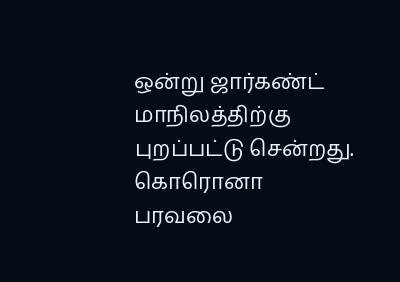ஒன்று ஜார்கண்ட் மாநிலத்திற்கு புறப்பட்டு சென்றது. கொரொனா பரவலை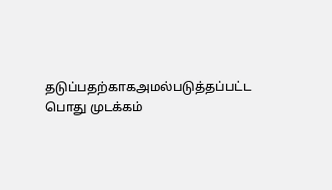தடுப்பதற்காகஅமல்படுத்தப்பட்ட பொது முடக்கம்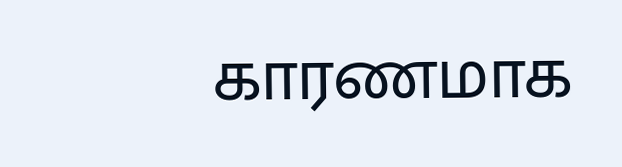காரணமாக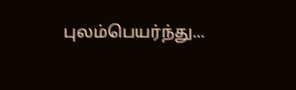புலம்பெயர்ந்து...